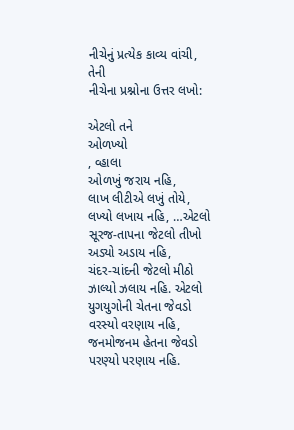નીચેનું પ્રત્યેક કાવ્ય વાંચી, તેની
નીચેના પ્રશ્નોના ઉત્તર લખો:

એટલો તને
ઓળખ્યો
, વ્હાલા
ઓળખું જરાય નહિ,
લાખ લીટીએ લખું તોયે,
લખ્યો લખાય નહિ, …એટલો
સૂરજ-તાપના જેટલો તીખો
અડ્યો અડાય નહિ,
ચંદર-ચાંદની જેટલો મીઠો
ઝાલ્યો ઝલાય નહિ. એટલો
યુગયુગોની ચેતના જેવડો
વરસ્યો વરણાય નહિ,
જનમોજનમ હેતના જેવડો
પરણ્યો પરણાય નહિ.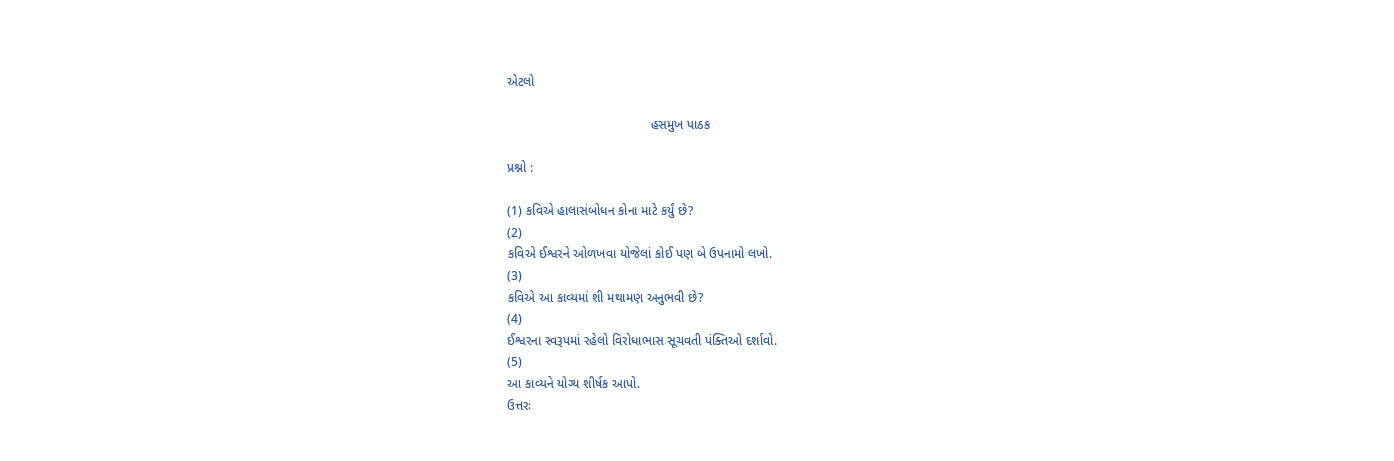એટલો

                                        હસમુખ પાઠક

પ્રશ્નો :

(1) કવિએ હાલાસંબોધન કોના માટે કર્યું છે?
(2)
કવિએ ઈશ્વરને ઓળખવા યોજેલાં કોઈ પણ બે ઉપનામો લખો.
(3)
કવિએ આ કાવ્યમાં શી મથામણ અનુભવી છે?
(4)
ઈશ્વરના સ્વરૂપમાં રહેલો વિરોધાભાસ સૂચવતી પંક્તિઓ દર્શાવો.
(5)
આ કાવ્યને યોગ્ય શીર્ષક આપો.
ઉત્તરઃ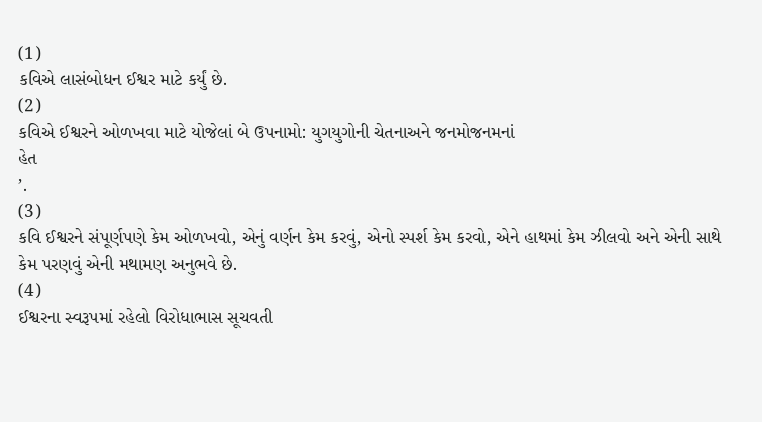(1)
કવિએ લાસંબોધન ઈશ્વર માટે કર્યું છે.
(2)
કવિએ ઈશ્વરને ઓળખવા માટે યોજેલાં બે ઉપનામો: યુગયુગોની ચેતનાઅને જનમોજનમનાં
હેત
’.
(3)
કવિ ઈશ્વરને સંપૂર્ણપણે કેમ ઓળખવો, એનું વર્ણન કેમ કરવું, એનો સ્પર્શ કેમ કરવો, એને હાથમાં કેમ ઝીલવો અને એની સાથે કેમ પરણવું એની મથામણ અનુભવે છે.
(4)
ઈશ્વરના સ્વરૂપમાં રહેલો વિરોધાભાસ સૂચવતી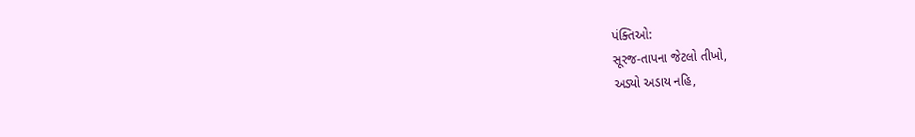પંક્તિઓ:
સૂરજ-તાપના જેટલો તીખો,
અડ્યો અડાય નહિ,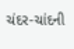ચંદર-ચાંદની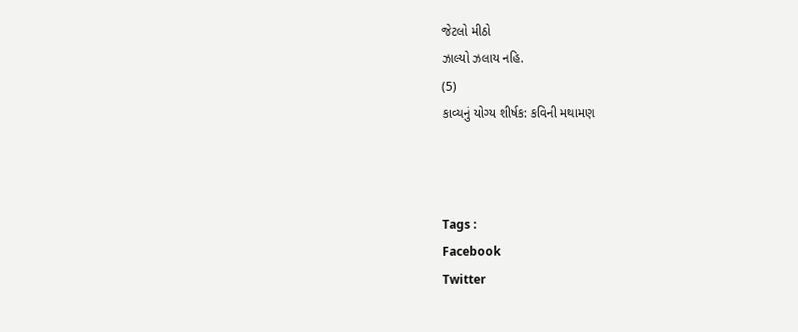જેટલો મીઠો
ઝાલ્યો ઝલાય નહિ.
(5)
કાવ્યનું યોગ્ય શીર્ષક: કવિની મથામણ



Tags :
Facebook
Twitter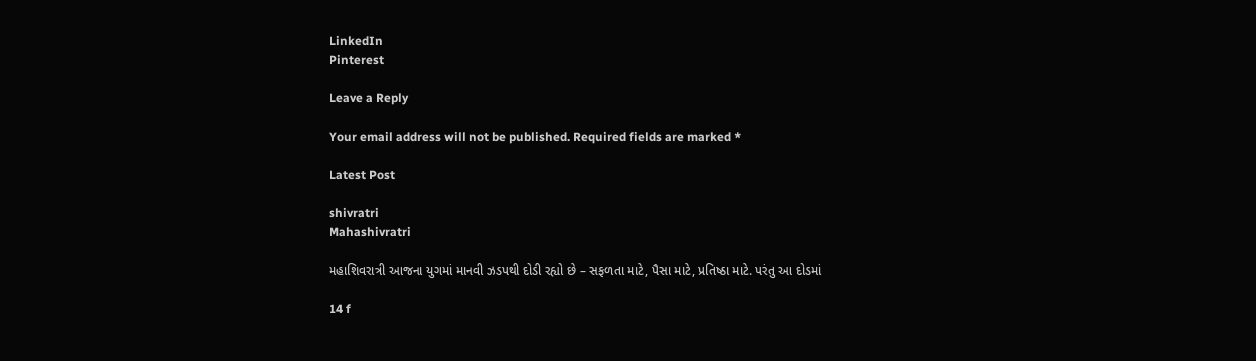LinkedIn
Pinterest

Leave a Reply

Your email address will not be published. Required fields are marked *

Latest Post

shivratri
Mahashivratri

મહાશિવરાત્રી આજના યુગમાં માનવી ઝડપથી દોડી રહ્યો છે – સફળતા માટે, પૈસા માટે, પ્રતિષ્ઠા માટે. પરંતુ આ દોડમાં

14 f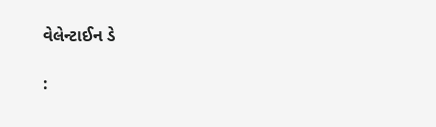વેલેન્ટાઈન ડે

: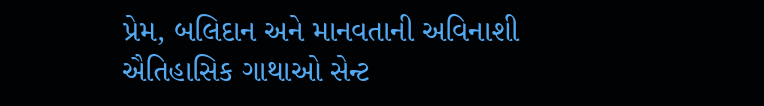પ્રેમ, બલિદાન અને માનવતાની અવિનાશી ઐતિહાસિક ગાથાઓ સેન્ટ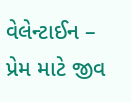વેલેન્ટાઈન – પ્રેમ માટે જીવ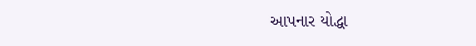આપનાર યોદ્ધા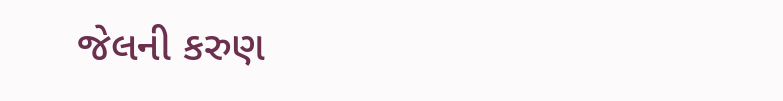જેલની કરુણ